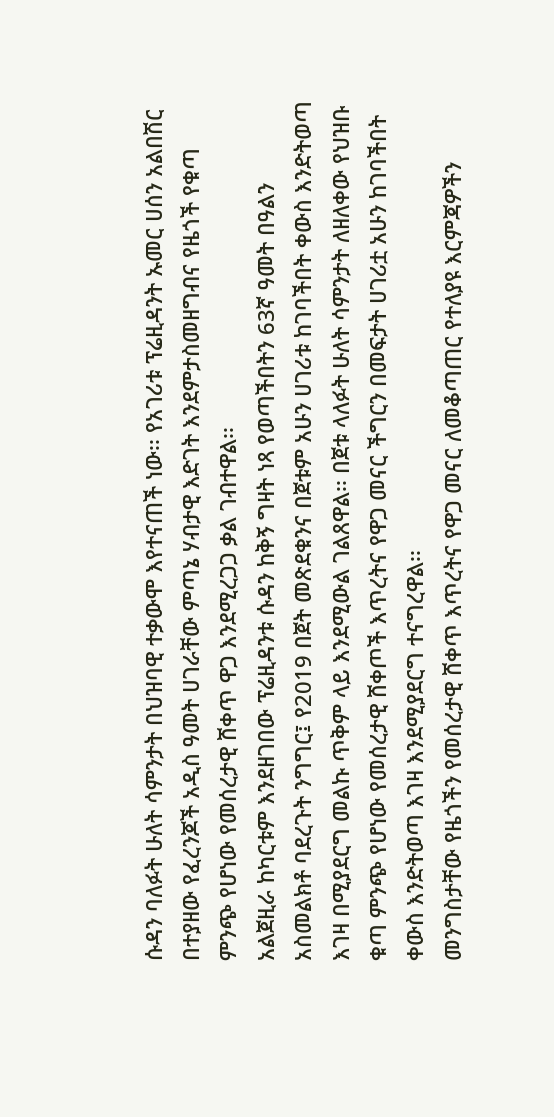ሱዳን ባለፉት ሁለት ሳምንታት በህዝባዊ ተቃውሞ እየተናጠች ነው፡፡ የአገሪቱ ፕሬዚዳንት ኡመር ሀሰን አልበሽር በተያዘው የፈረንጆች አዲስ ዓመት ሀገራቸው ምጣኔ ሃብታዊ እድገት እንደምታስመዘግብና የዜጎች የቁጣ ምንጭ የሆነው የመሰረታዊ ሸቀጥ ዋጋ እንደሚረጋጋ ቃል ገብተዋል፡፡
አልጀዚራ ከካርቱም እንደዘገበው ፕሬዚዳንቱ ሱዳን ከቅኝ ግዛት ነጻ የወጣችበትን 63ኛ ዓመት በዓልን አስመልክቶ ባደረጉት ንግግር፤ የ2019 በጀት መጽደቁንና በጀቱም አሁን ሀገሪቱ ከገባችበት ቀውስ እንድትወጣ እገዛ በሚያደርግ መልኩ ጥቅም ላይ እንደሚውል ገልጸዋል፡፡ በጀቱ ላለፉት ሁለት ሳምንታት ለዘለቀው የህዝቡ ቁጣ ምንጭ የሆነው የመሰረታዊ ሸቀጦች እጥረትና የዋጋ መናር ችግርን በመፍታት ሀገሪቷ አሁን ከገባችበት ቀውስ እንድትወጣ እገዛ እንደሚያደርግ ተናግረዋል፡፡
መንግስታቸው የዜጎችን የመሰረታዊ ሸቀጥ እጥረትና የዋጋ መናር ለመቆጣጠር የተለያዩ እርምጃዎችን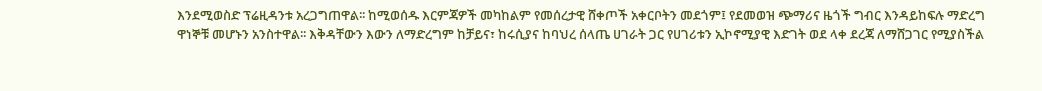እንደሚወስድ ፕሬዚዳንቱ አረጋግጠዋል፡፡ ከሚወሰዱ እርምጃዎች መካከልም የመሰረታዊ ሸቀጦች አቀርቦትን መደጎም፤ የደመወዝ ጭማሪና ዜጎች ግብር እንዳይከፍሉ ማድረግ ዋነኞቹ መሆኑን አንስተዋል፡፡ እቅዳቸውን እውን ለማድረግም ከቻይና፣ ከሩሲያና ከባህረ ሰላጤ ሀገራት ጋር የሀገሪቱን ኢኮኖሚያዊ እድገት ወደ ላቀ ደረጃ ለማሸጋገር የሚያስችል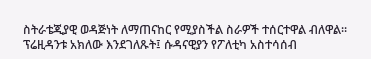ስትራቴጂያዊ ወዳጅነት ለማጠናከር የሚያስችል ስራዎች ተሰርተዋል ብለዋል፡፡
ፕሬዚዳንቱ አክለው እንደገለጹት፤ ሱዳናዊያን የፖለቲካ አስተሳሰብ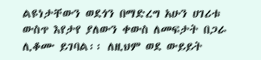ልዩነታቸውን ወደጎን በማድረግ አሁን ሀገሪቱ ውስጥ እየታየ ያለውን ቀውስ ለመፍታት በጋራ ሊቆሙ ይገባል፡፡ ለዚህም ወደ ውይይት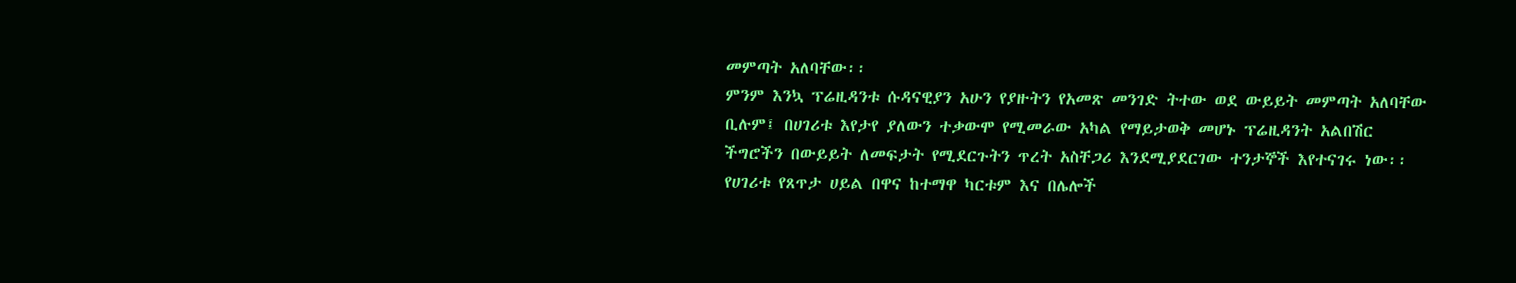መምጣት አለባቸው፡፡
ምንም እንኳ ፕሬዚዳንቱ ሱዳናዊያን አሁን የያዙትን የአመጽ መንገድ ትተው ወደ ውይይት መምጣት አለባቸው ቢሉም፤ በሀገሪቱ እየታየ ያለውን ተቃውሞ የሚመራው አካል የማይታወቅ መሆኑ ፕሬዚዳንት አልበሽር ችግሮችን በውይይት ለመፍታት የሚደርጉትን ጥረት አስቸጋሪ እንደሚያደርገው ተንታኞች እየተናገሩ ነው፡፡
የሀገሪቱ የጸጥታ ሀይል በዋና ከተማዋ ካርቱም እና በሌሎች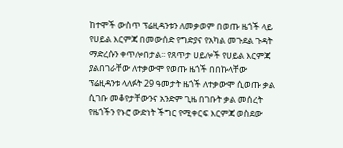ከተሞች ውስጥ ፕሬዚዳንቱን ለመቃወም በወጡ ዜጎች ላይ የሀይል እርምጃ በመውሰድ የግድያና የአካል መጉደል ጉዳት ማድረሱን ቀጥሎበታል፡፡ የጸጥታ ሀይሎች የሀይል እርምጃ ያልበገራቸው ለተቃውሞ የወጡ ዜጎች በበኩላቸው ፕሬዚዳንቱ ላለፉት 29 ዓመታት ዜጎች ለተቃውሞ ሲወጡ ቃል ሲገቡ መቆየታቸውንና አንድም ጊዜ በገቡት ቃል መሰረት የዜጎችን የኑሮ ውድነት ችግር የሚቀርፍ እርምጃ ወስደው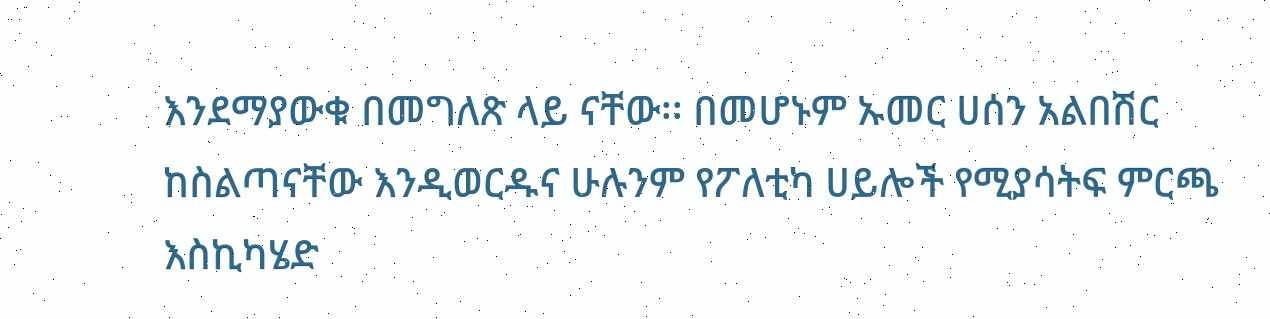እንደማያውቁ በመግለጽ ላይ ናቸው፡፡ በመሆኑም ኡመር ሀሰን አልበሽር ከስልጣናቸው እንዲወርዱና ሁሉንም የፖለቲካ ሀይሎች የሚያሳትፍ ምርጫ እስኪካሄድ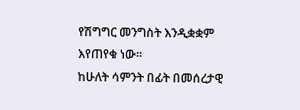የሽግግር መንግስት እንዲቋቋም እየጠየቁ ነው፡፡
ከሁለት ሳምንት በፊት በመሰረታዊ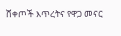ሸቀጦች እጥረትና የዋጋ መናር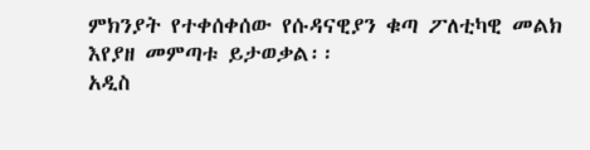ምክንያት የተቀሰቀሰው የሱዳናዊያን ቁጣ ፖለቲካዊ መልክ እየያዘ መምጣቱ ይታወቃል፡፡
አዲስ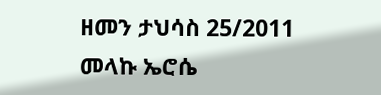ዘመን ታህሳስ 25/2011
መላኩ ኤሮሴ